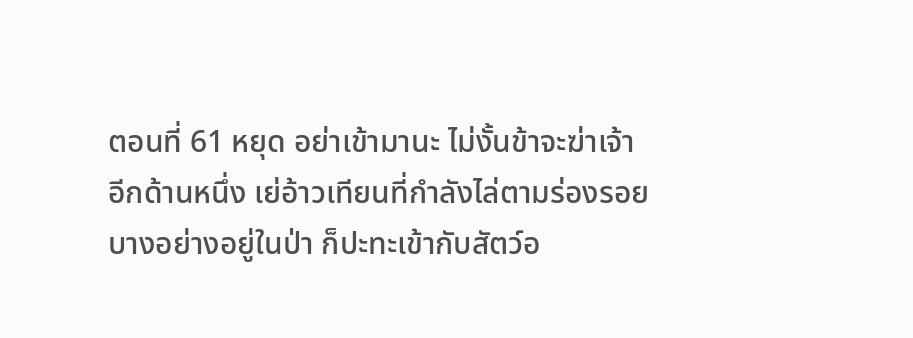ตอนที่ 61 หยุด อย่าเข้ามานะ ไม่งั้นข้าจะฆ่าเจ้า
อีกด้านหนึ่ง เย่อ้าวเทียนที่กำลังไล่ตามร่องรอยบางอย่างอยู่ในป่า ก็ปะทะเข้ากับสัตว์อ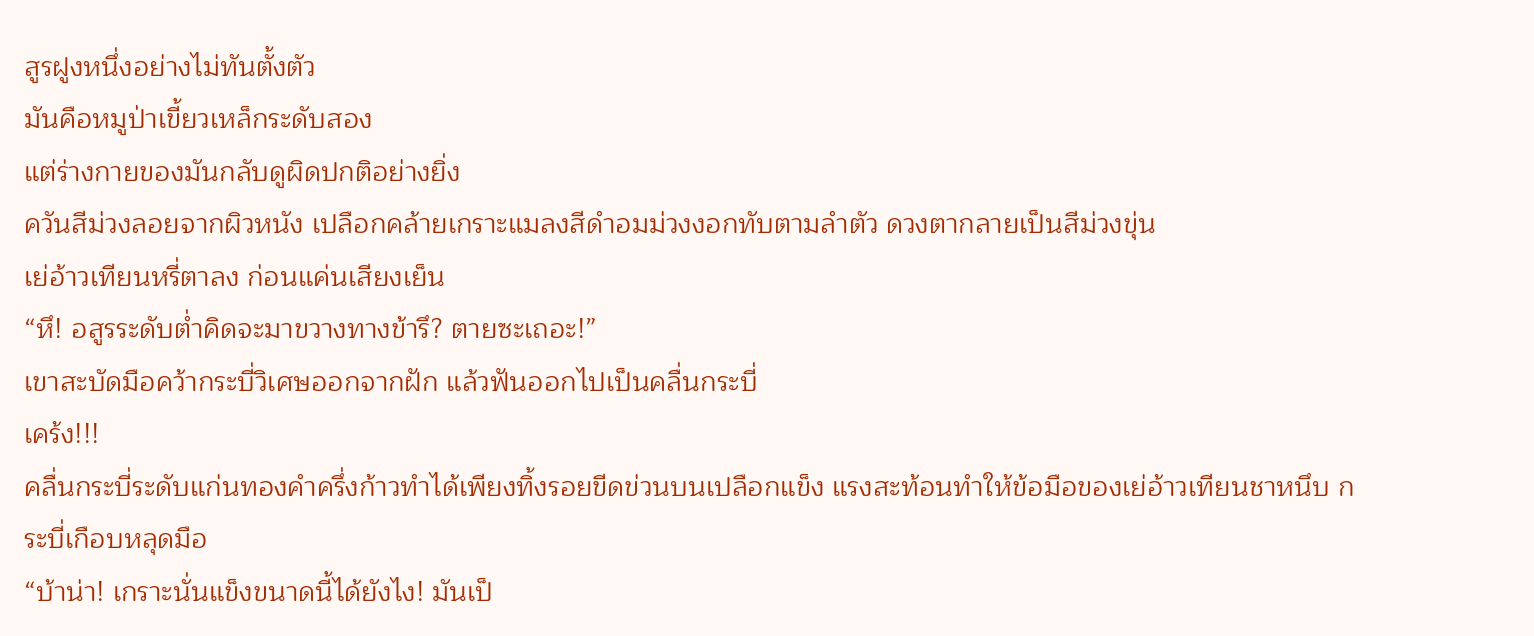สูรฝูงหนึ่งอย่างไม่ทันตั้งตัว
มันคือหมูป่าเขี้ยวเหล็กระดับสอง
แต่ร่างกายของมันกลับดูผิดปกติอย่างยิ่ง
ควันสีม่วงลอยจากผิวหนัง เปลือกคล้ายเกราะแมลงสีดำอมม่วงงอกทับตามลำตัว ดวงตากลายเป็นสีม่วงขุ่น
เย่อ้าวเทียนหรี่ตาลง ก่อนแค่นเสียงเย็น
“หึ! อสูรระดับต่ำคิดจะมาขวางทางข้ารึ? ตายซะเถอะ!”
เขาสะบัดมือคว้ากระบี่วิเศษออกจากฝัก แล้วฟันออกไปเป็นคลื่นกระบี่
เคร้ง!!!
คลื่นกระบี่ระดับแก่นทองคำครึ่งก้าวทำได้เพียงทิ้งรอยขีดข่วนบนเปลือกแข็ง แรงสะท้อนทำให้ข้อมือของเย่อ้าวเทียนชาหนึบ กระบี่เกือบหลุดมือ
“บ้าน่า! เกราะนั่นแข็งขนาดนี้ได้ยังไง! มันเป็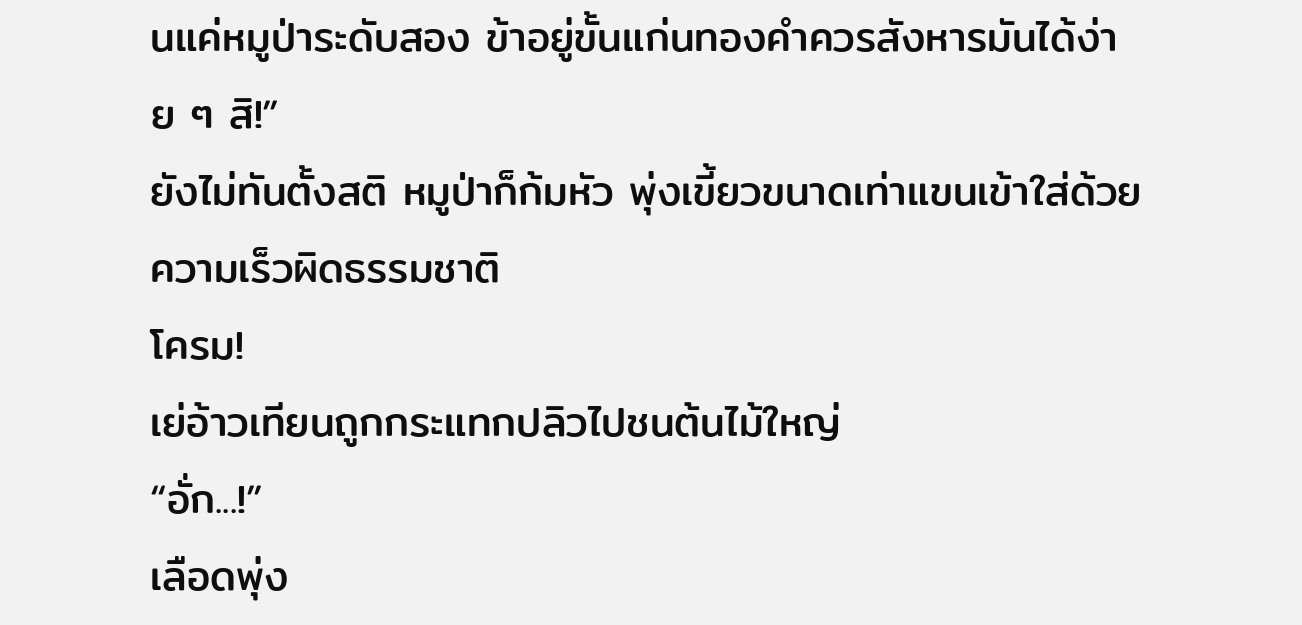นแค่หมูป่าระดับสอง ข้าอยู่ขั้นแก่นทองคำควรสังหารมันได้ง่าย ๆ สิ!”
ยังไม่ทันตั้งสติ หมูป่าก็ก้มหัว พุ่งเขี้ยวขนาดเท่าแขนเข้าใส่ด้วยความเร็วผิดธรรมชาติ
โครม!
เย่อ้าวเทียนถูกกระแทกปลิวไปชนต้นไม้ใหญ่
“อั่ก...!”
เลือดพุ่ง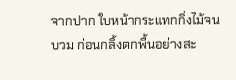จากปาก ใบหน้ากระแทกกิ่งไม้จนบวม ก่อนกลิ้งตกพื้นอย่างสะ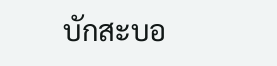บักสะบอ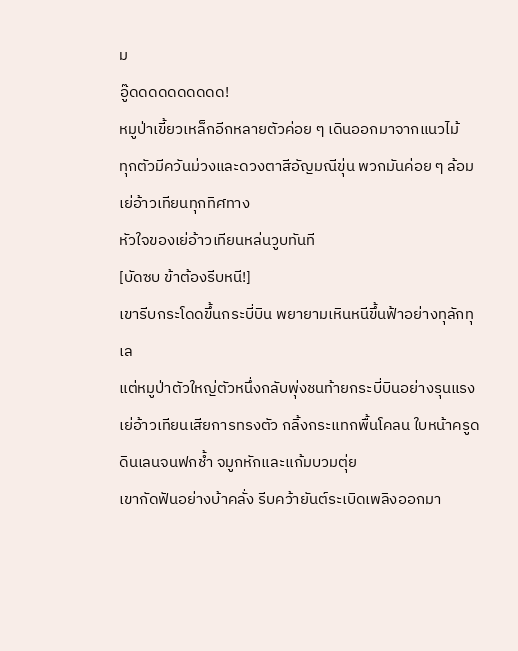ม
อู๊ดดดดดดดดดด!
หมูป่าเขี้ยวเหล็กอีกหลายตัวค่อย ๆ เดินออกมาจากแนวไม้
ทุกตัวมีควันม่วงและดวงตาสีอัญมณีขุ่น พวกมันค่อย ๆ ล้อมเย่อ้าวเทียนทุกทิศทาง
หัวใจของเย่อ้าวเทียนหล่นวูบทันที
[บัดซบ ข้าต้องรีบหนี!]
เขารีบกระโดดขึ้นกระบี่บิน พยายามเหินหนีขึ้นฟ้าอย่างทุลักทุเล
แต่หมูป่าตัวใหญ่ตัวหนึ่งกลับพุ่งชนท้ายกระบี่บินอย่างรุนแรง
เย่อ้าวเทียนเสียการทรงตัว กลิ้งกระแทกพื้นโคลน ใบหน้าครูดดินเลนจนฟกช้ำ จมูกหักและแก้มบวมตุ่ย
เขากัดฟันอย่างบ้าคลั่ง รีบคว้ายันต์ระเบิดเพลิงออกมา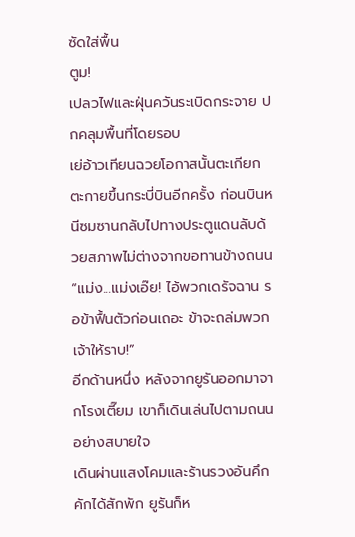ซัดใส่พื้น
ตูม!
เปลวไฟและฝุ่นควันระเบิดกระจาย ปกคลุมพื้นที่โดยรอบ
เย่อ้าวเทียนฉวยโอกาสนั้นตะเกียกตะกายขึ้นกระบี่บินอีกครั้ง ก่อนบินหนีซมซานกลับไปทางประตูแดนลับด้วยสภาพไม่ต่างจากขอทานข้างถนน
“แม่ง...แม่งเอ๊ย! ไอ้พวกเดรัจฉาน รอข้าฟื้นตัวก่อนเถอะ ข้าจะถล่มพวกเจ้าให้ราบ!”
อีกด้านหนึ่ง หลังจากยูรันออกมาจากโรงเตี๊ยม เขาก็เดินเล่นไปตามถนนอย่างสบายใจ
เดินผ่านแสงโคมและร้านรวงอันคึกคักได้สักพัก ยูรันก็ห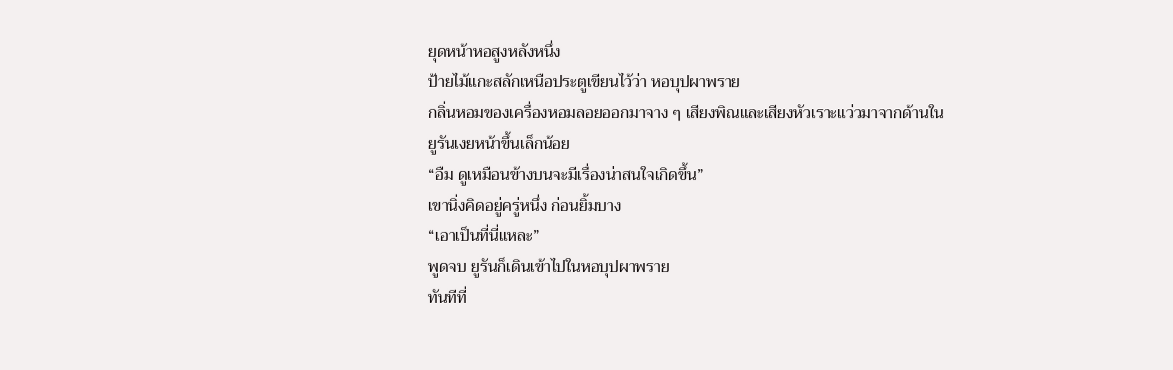ยุดหน้าหอสูงหลังหนึ่ง
ป้ายไม้แกะสลักเหนือประตูเขียนไว้ว่า หอบุปผาพราย
กลิ่นหอมของเครื่องหอมลอยออกมาจาง ๆ เสียงพิณและเสียงหัวเราะแว่วมาจากด้านใน
ยูรันเงยหน้าขึ้นเล็กน้อย
“อืม ดูเหมือนข้างบนจะมีเรื่องน่าสนใจเกิดขึ้น”
เขานิ่งคิดอยู่ครู่หนึ่ง ก่อนยิ้มบาง
“เอาเป็นที่นี่แหละ”
พูดจบ ยูรันก็เดินเข้าไปในหอบุปผาพราย
ทันทีที่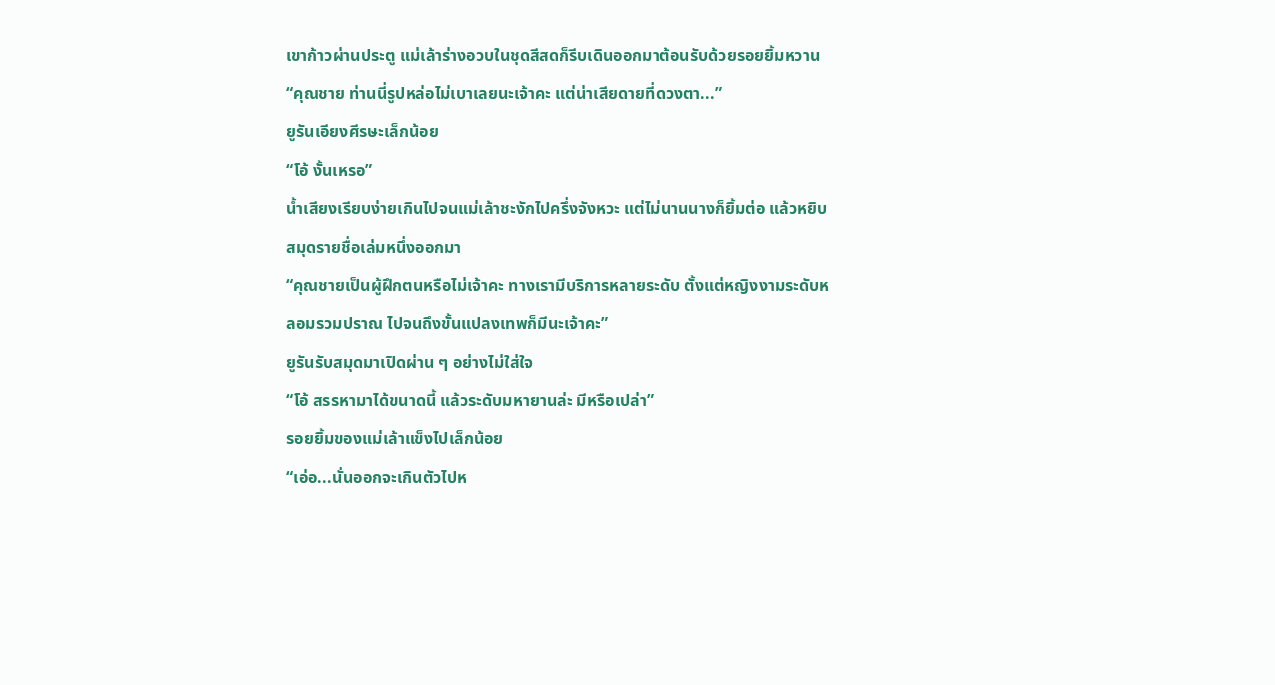เขาก้าวผ่านประตู แม่เล้าร่างอวบในชุดสีสดก็รีบเดินออกมาต้อนรับด้วยรอยยิ้มหวาน
“คุณชาย ท่านนี่รูปหล่อไม่เบาเลยนะเจ้าคะ แต่น่าเสียดายที่ดวงตา...”
ยูรันเอียงศีรษะเล็กน้อย
“โอ้ งั้นเหรอ”
น้ำเสียงเรียบง่ายเกินไปจนแม่เล้าชะงักไปครึ่งจังหวะ แต่ไม่นานนางก็ยิ้มต่อ แล้วหยิบสมุดรายชื่อเล่มหนึ่งออกมา
“คุณชายเป็นผู้ฝึกตนหรือไม่เจ้าคะ ทางเรามีบริการหลายระดับ ตั้งแต่หญิงงามระดับหลอมรวมปราณ ไปจนถึงขั้นแปลงเทพก็มีนะเจ้าคะ”
ยูรันรับสมุดมาเปิดผ่าน ๆ อย่างไม่ใส่ใจ
“โอ้ สรรหามาได้ขนาดนี้ แล้วระดับมหายานล่ะ มีหรือเปล่า”
รอยยิ้มของแม่เล้าแข็งไปเล็กน้อย
“เอ่อ...นั่นออกจะเกินตัวไปห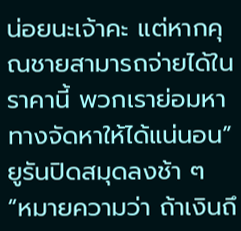น่อยนะเจ้าคะ แต่หากคุณชายสามารถจ่ายได้ในราคานี้ พวกเราย่อมหาทางจัดหาให้ได้แน่นอน”
ยูรันปิดสมุดลงช้า ๆ
“หมายความว่า ถ้าเงินถึ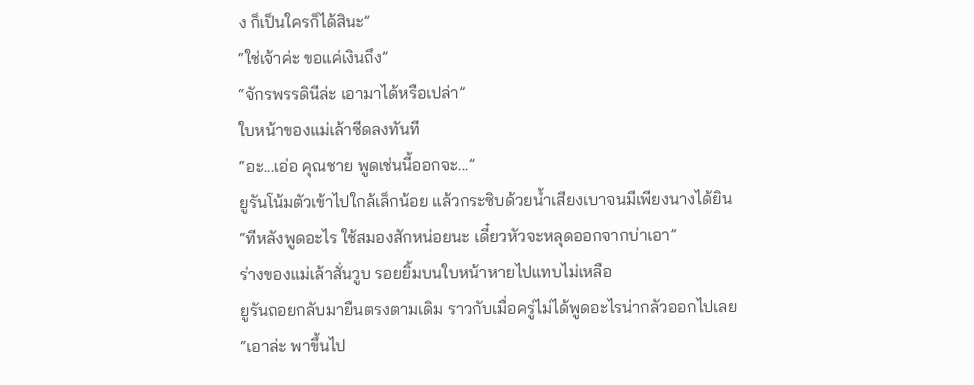ง ก็เป็นใครก็ได้สินะ”
“ใช่เจ้าค่ะ ขอแค่เงินถึง”
“จักรพรรดินีล่ะ เอามาได้หรือเปล่า”
ใบหน้าของแม่เล้าซีดลงทันที
“อะ...เอ่อ คุณชาย พูดเช่นนี้ออกจะ...”
ยูรันโน้มตัวเข้าไปใกล้เล็กน้อย แล้วกระซิบด้วยน้ำเสียงเบาจนมีเพียงนางได้ยิน
“ทีหลังพูดอะไร ใช้สมองสักหน่อยนะ เดี๋ยวหัวจะหลุดออกจากบ่าเอา”
ร่างของแม่เล้าสั่นวูบ รอยยิ้มบนใบหน้าหายไปแทบไม่เหลือ
ยูรันถอยกลับมายืนตรงตามเดิม ราวกับเมื่อครู่ไม่ได้พูดอะไรน่ากลัวออกไปเลย
“เอาล่ะ พาขึ้นไป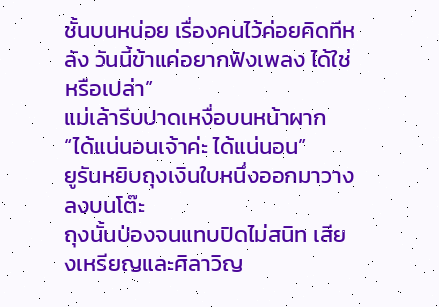ชั้นบนหน่อย เรื่องคนไว้ค่อยคิดทีหลัง วันนี้ข้าแค่อยากฟังเพลง ได้ใช่หรือเปล่า”
แม่เล้ารีบปาดเหงื่อบนหน้าผาก
“ได้แน่นอนเจ้าค่ะ ได้แน่นอน”
ยูรันหยิบถุงเงินใบหนึ่งออกมาวางลงบนโต๊ะ
ถุงนั้นป่องจนแทบปิดไม่สนิท เสียงเหรียญและศิลาวิญ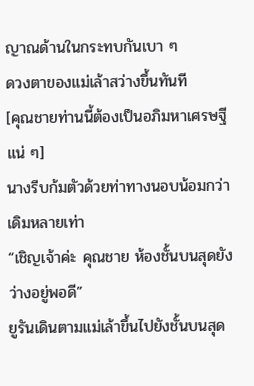ญาณด้านในกระทบกันเบา ๆ
ดวงตาของแม่เล้าสว่างขึ้นทันที
[คุณชายท่านนี้ต้องเป็นอภิมหาเศรษฐีแน่ ๆ]
นางรีบก้มตัวด้วยท่าทางนอบน้อมกว่าเดิมหลายเท่า
“เชิญเจ้าค่ะ คุณชาย ห้องชั้นบนสุดยังว่างอยู่พอดี”
ยูรันเดินตามแม่เล้าขึ้นไปยังชั้นบนสุด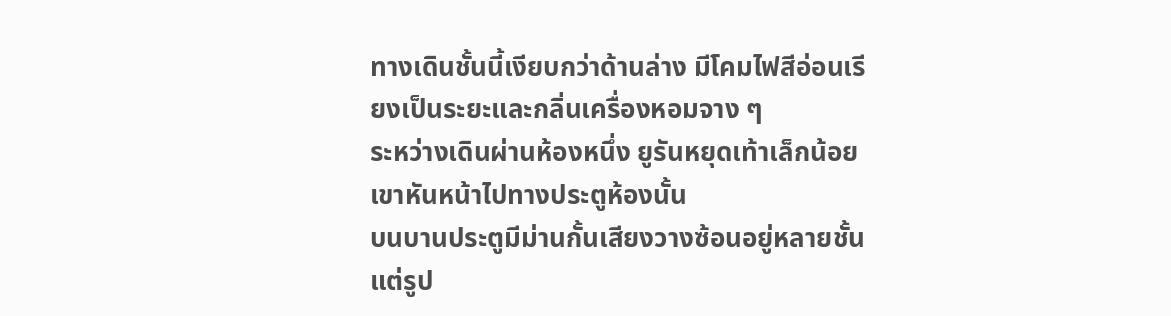ทางเดินชั้นนี้เงียบกว่าด้านล่าง มีโคมไฟสีอ่อนเรียงเป็นระยะและกลิ่นเครื่องหอมจาง ๆ
ระหว่างเดินผ่านห้องหนึ่ง ยูรันหยุดเท้าเล็กน้อย
เขาหันหน้าไปทางประตูห้องนั้น
บนบานประตูมีม่านกั้นเสียงวางซ้อนอยู่หลายชั้น
แต่รูป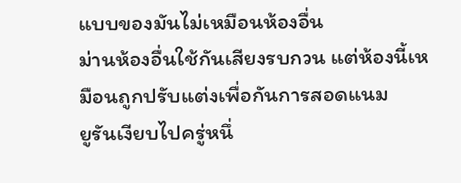แบบของมันไม่เหมือนห้องอื่น
ม่านห้องอื่นใช้กันเสียงรบกวน แต่ห้องนี้เหมือนถูกปรับแต่งเพื่อกันการสอดแนม
ยูรันเงียบไปครู่หนึ่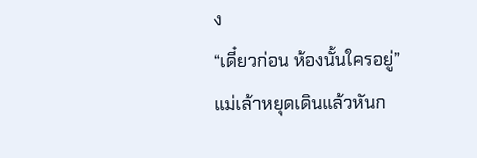ง
“เดี๋ยวก่อน ห้องนั้นใครอยู่”
แม่เล้าหยุดเดินแล้วหันก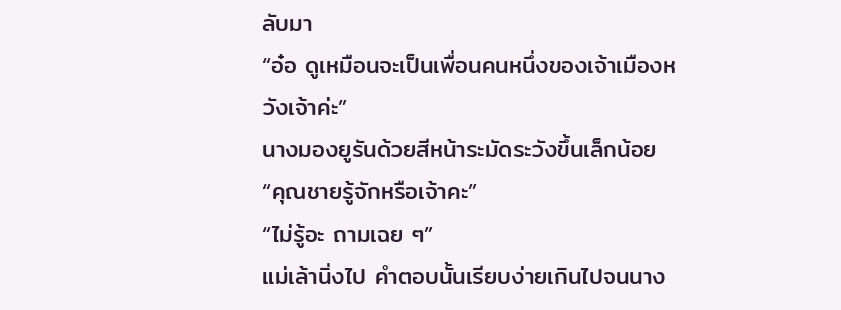ลับมา
“อ๋อ ดูเหมือนจะเป็นเพื่อนคนหนึ่งของเจ้าเมืองหวังเจ้าค่ะ”
นางมองยูรันด้วยสีหน้าระมัดระวังขึ้นเล็กน้อย
“คุณชายรู้จักหรือเจ้าคะ”
“ไม่รู้อะ ถามเฉย ๆ”
แม่เล้านิ่งไป คำตอบนั้นเรียบง่ายเกินไปจนนาง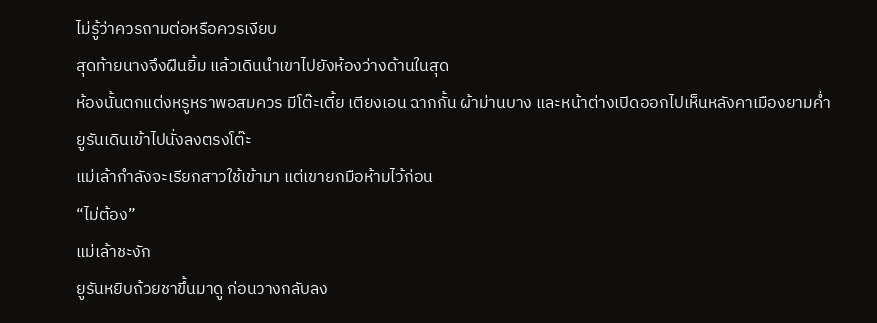ไม่รู้ว่าควรถามต่อหรือควรเงียบ
สุดท้ายนางจึงฝืนยิ้ม แล้วเดินนำเขาไปยังห้องว่างด้านในสุด
ห้องนั้นตกแต่งหรูหราพอสมควร มีโต๊ะเตี้ย เตียงเอน ฉากกั้น ผ้าม่านบาง และหน้าต่างเปิดออกไปเห็นหลังคาเมืองยามค่ำ
ยูรันเดินเข้าไปนั่งลงตรงโต๊ะ
แม่เล้ากำลังจะเรียกสาวใช้เข้ามา แต่เขายกมือห้ามไว้ก่อน
“ไม่ต้อง”
แม่เล้าชะงัก
ยูรันหยิบถ้วยชาขึ้นมาดู ก่อนวางกลับลง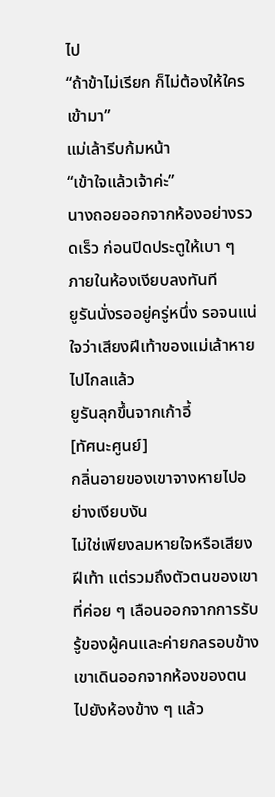ไป
“ถ้าข้าไม่เรียก ก็ไม่ต้องให้ใครเข้ามา”
แม่เล้ารีบก้มหน้า
“เข้าใจแล้วเจ้าค่ะ”
นางถอยออกจากห้องอย่างรวดเร็ว ก่อนปิดประตูให้เบา ๆ
ภายในห้องเงียบลงทันที
ยูรันนั่งรออยู่ครู่หนึ่ง รอจนแน่ใจว่าเสียงฝีเท้าของแม่เล้าหายไปไกลแล้ว
ยูรันลุกขึ้นจากเก้าอี้
[ทัศนะศูนย์]
กลิ่นอายของเขาจางหายไปอย่างเงียบงัน
ไม่ใช่เพียงลมหายใจหรือเสียงฝีเท้า แต่รวมถึงตัวตนของเขาที่ค่อย ๆ เลือนออกจากการรับรู้ของผู้คนและค่ายกลรอบข้าง
เขาเดินออกจากห้องของตน ไปยังห้องข้าง ๆ แล้ว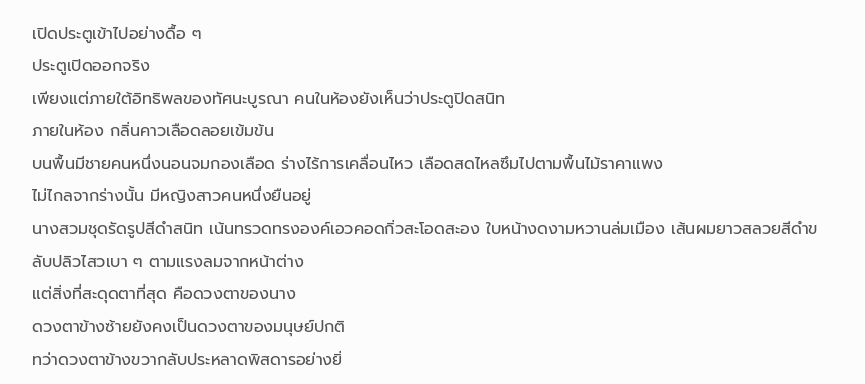เปิดประตูเข้าไปอย่างดื้อ ๆ
ประตูเปิดออกจริง
เพียงแต่ภายใต้อิทธิพลของทัศนะบูรณา คนในห้องยังเห็นว่าประตูปิดสนิท
ภายในห้อง กลิ่นคาวเลือดลอยเข้มข้น
บนพื้นมีชายคนหนึ่งนอนจมกองเลือด ร่างไร้การเคลื่อนไหว เลือดสดไหลซึมไปตามพื้นไม้ราคาแพง
ไม่ไกลจากร่างนั้น มีหญิงสาวคนหนึ่งยืนอยู่
นางสวมชุดรัดรูปสีดำสนิท เน้นทรวดทรงองค์เอวคอดกิ่วสะโอดสะอง ใบหน้างดงามหวานล่มเมือง เส้นผมยาวสลวยสีดำขลับปลิวไสวเบา ๆ ตามแรงลมจากหน้าต่าง
แต่สิ่งที่สะดุดตาที่สุด คือดวงตาของนาง
ดวงตาข้างซ้ายยังคงเป็นดวงตาของมนุษย์ปกติ
ทว่าดวงตาข้างขวากลับประหลาดพิสดารอย่างยิ่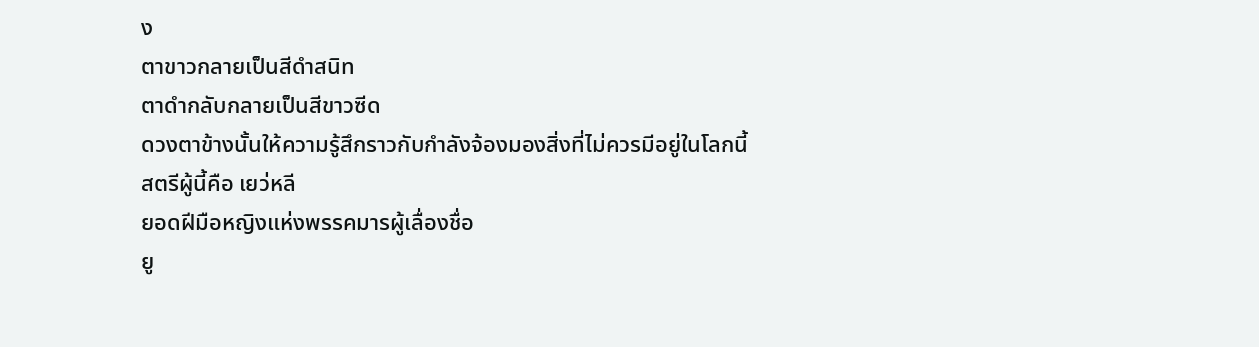ง
ตาขาวกลายเป็นสีดำสนิท
ตาดำกลับกลายเป็นสีขาวซีด
ดวงตาข้างนั้นให้ความรู้สึกราวกับกำลังจ้องมองสิ่งที่ไม่ควรมีอยู่ในโลกนี้
สตรีผู้นี้คือ เยว่หลี
ยอดฝีมือหญิงแห่งพรรคมารผู้เลื่องชื่อ
ยู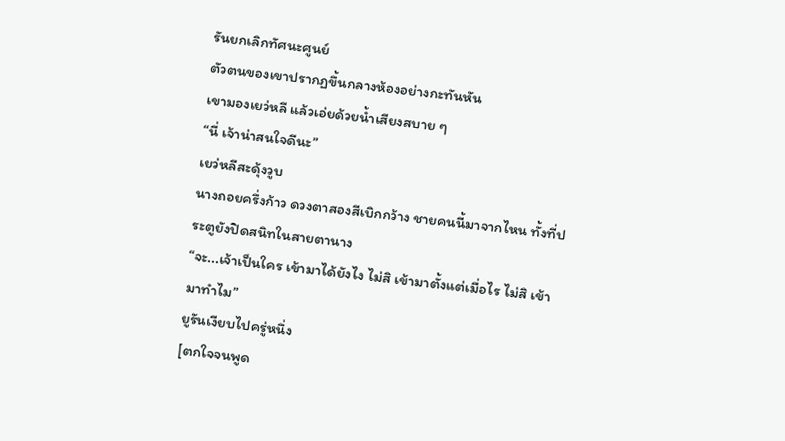รันยกเลิกทัศนะศูนย์
ตัวตนของเขาปรากฏขึ้นกลางห้องอย่างกะทันหัน
เขามองเยว่หลี แล้วเอ่ยด้วยน้ำเสียงสบาย ๆ
“นี่ เจ้าน่าสนใจดีนะ”
เยว่หลีสะดุ้งวูบ
นางถอยครึ่งก้าว ดวงตาสองสีเบิกกว้าง ชายคนนี้มาจากไหน ทั้งที่ประตูยังปิดสนิทในสายตานาง
“จะ...เจ้าเป็นใคร เข้ามาได้ยังไง ไม่สิ เข้ามาตั้งแต่เมื่อไร ไม่สิ เข้ามาทำไม”
ยูรันเงียบไปครู่หนึ่ง
[ตกใจจนพูด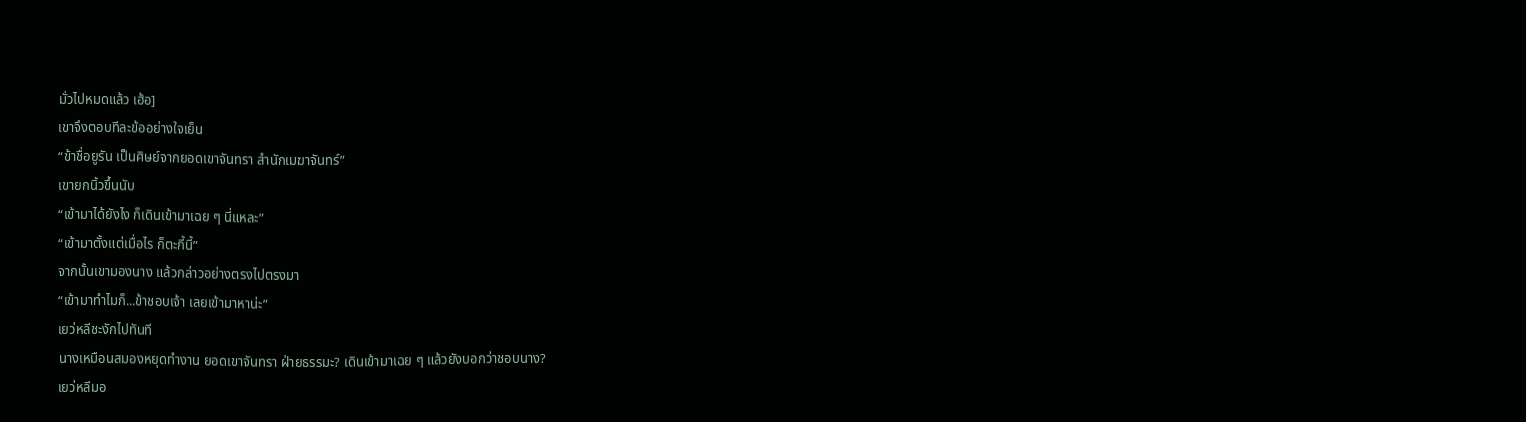มั่วไปหมดแล้ว เฮ้อ]
เขาจึงตอบทีละข้ออย่างใจเย็น
“ข้าชื่อยูรัน เป็นศิษย์จากยอดเขาจันทรา สำนักเมฆาจันทร์”
เขายกนิ้วขึ้นนับ
“เข้ามาได้ยังไง ก็เดินเข้ามาเฉย ๆ นี่แหละ”
“เข้ามาตั้งแต่เมื่อไร ก็ตะกี้นี้”
จากนั้นเขามองนาง แล้วกล่าวอย่างตรงไปตรงมา
“เข้ามาทำไมก็...ข้าชอบเจ้า เลยเข้ามาหาน่ะ”
เยว่หลีชะงักไปทันที
นางเหมือนสมองหยุดทำงาน ยอดเขาจันทรา ฝ่ายธรรมะ? เดินเข้ามาเฉย ๆ แล้วยังบอกว่าชอบนาง?
เยว่หลีมอ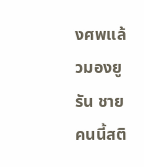งศพแล้วมองยูรัน ชายคนนี้สติ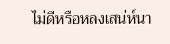ไม่ดีหรือหลงเสน่ห์นา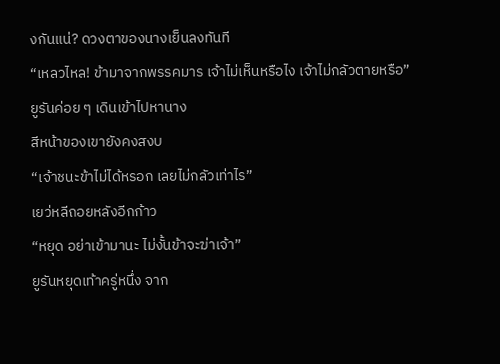งกันแน่? ดวงตาของนางเย็นลงทันที
“เหลวไหล! ข้ามาจากพรรคมาร เจ้าไม่เห็นหรือไง เจ้าไม่กลัวตายหรือ”
ยูรันค่อย ๆ เดินเข้าไปหานาง
สีหน้าของเขายังคงสงบ
“เจ้าชนะข้าไม่ได้หรอก เลยไม่กลัวเท่าไร”
เยว่หลีถอยหลังอีกก้าว
“หยุด อย่าเข้ามานะ ไม่งั้นข้าจะฆ่าเจ้า”
ยูรันหยุดเท้าครู่หนึ่ง จาก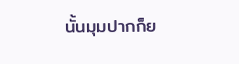นั้นมุมปากก็ย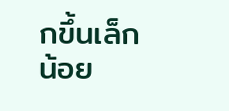กขึ้นเล็กน้อย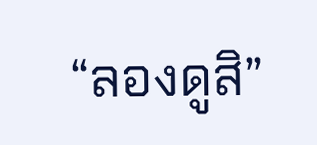“ลองดูสิ”